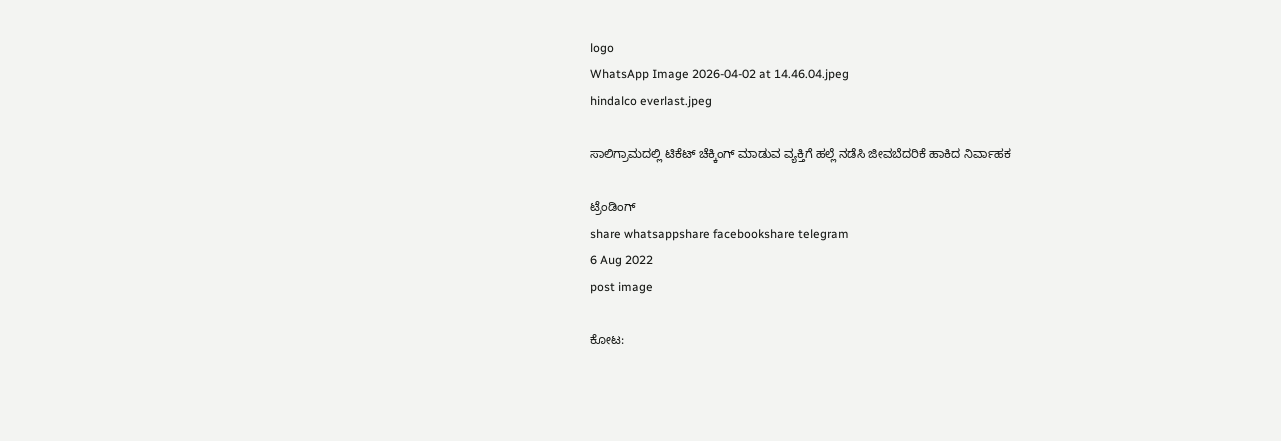logo
WhatsApp Image 2026-04-02 at 14.46.04.jpeg
hindalco everlast.jpeg

ಸಾಲಿಗ್ರಾಮದಲ್ಲಿ ಟಿಕೆಟ್ ಚೆಕ್ಕಿಂಗ್ ಮಾಡುವ ವ್ಯಕ್ತಿಗೆ ಹಲ್ಲೆ ನಡೆಸಿ ಜೀವಬೆದರಿಕೆ ಹಾಕಿದ ನಿರ್ವಾಹಕ

ಟ್ರೆಂಡಿಂಗ್
share whatsappshare facebookshare telegram
6 Aug 2022
post image

ಕೋಟ: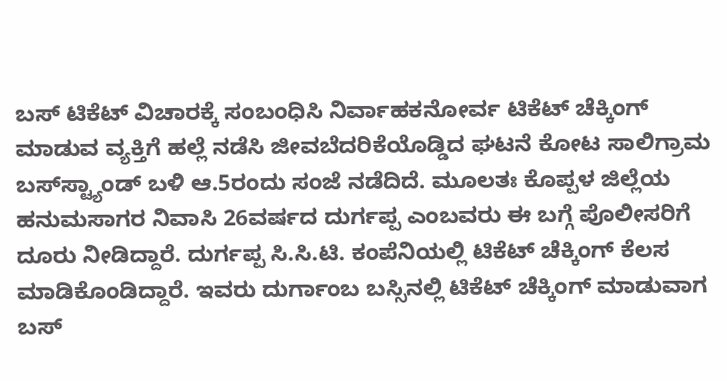ಬಸ್ ಟಿಕೆಟ್ ವಿಚಾರಕ್ಕೆ ಸಂಬಂಧಿಸಿ ನಿರ್ವಾಹಕನೋರ್ವ ಟಿಕೆಟ್ ಚೆಕ್ಕಿಂಗ್ ಮಾಡುವ ವ್ಯಕ್ತಿಗೆ ಹಲ್ಲೆ ನಡೆಸಿ ಜೀವಬೆದರಿಕೆಯೊಡ್ಡಿದ ಘಟನೆ ಕೋಟ ಸಾಲಿಗ್ರಾಮ ಬಸ್‌‌‌‌‌ಸ್ಟ್ಯಾಂಡ್‌‌‌‌‌‌‌ ಬಳಿ ಆ.5ರಂದು ಸಂಜೆ ನಡೆದಿದೆ. ಮೂಲತಃ ಕೊಪ್ಪಳ ಜಿಲ್ಲೆಯ ಹನುಮಸಾಗರ ನಿವಾಸಿ 26ವರ್ಷದ ದುರ್ಗಪ್ಪ ಎಂಬವರು ಈ ಬಗ್ಗೆ ಪೊಲೀಸರಿಗೆ ದೂರು ನೀಡಿದ್ದಾರೆ. ದುರ್ಗಪ್ಪ ಸಿ.ಸಿ.ಟಿ. ಕಂಪೆನಿಯಲ್ಲಿ ಟಿಕೆಟ್‌‌‌‌‌‌‌‌‌‌‌ ಚೆಕ್ಕಿಂಗ್‌‌‌‌‌‌‌‌ ಕೆಲಸ ಮಾಡಿಕೊಂಡಿದ್ದಾರೆ. ಇವರು ದುರ್ಗಾಂಬ ಬಸ್ಸಿನಲ್ಲಿ ಟಿಕೆಟ್ ಚೆಕ್ಕಿಂಗ್ ಮಾಡುವಾಗ ಬಸ್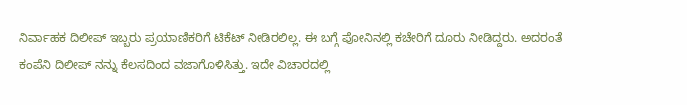ನಿರ್ವಾಹಕ ದಿಲೀಪ್‌‌‌‌‌‌‌ ಇಬ್ಬರು ಪ್ರಯಾಣಿಕರಿಗೆ ಟಿಕೆಟ್‌‌‌‌‌‌‌‌‌‌ ನೀಡಿರಲಿಲ್ಲ. ಈ ಬಗ್ಗೆ ಪೋನಿನಲ್ಲಿ ಕಚೇರಿಗೆ ದೂರು ನೀಡಿದ್ದರು. ಅದರಂತೆ ಕಂಪೆನಿ ದಿಲೀಪ್ ನನ್ನು ಕೆಲಸದಿಂದ ವಜಾಗೊಳಿಸಿತ್ತು. ಇದೇ ವಿಚಾರದಲ್ಲಿ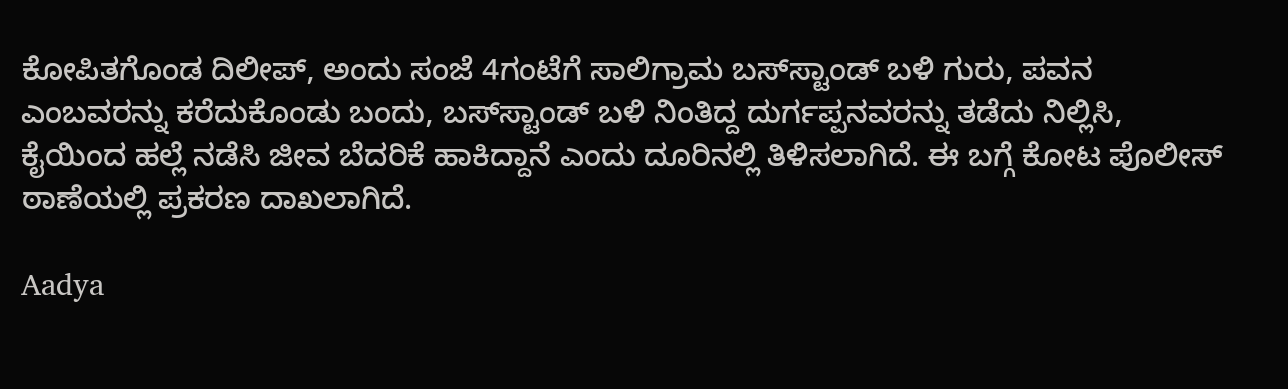ಕೋಪಿತಗೊಂಡ ದಿಲೀಪ್, ಅಂದು ಸಂಜೆ 4ಗಂಟೆಗೆ ಸಾಲಿಗ್ರಾಮ ಬಸ್‌‌‌‌‌ಸ್ಟಾಂಡ್‌‌‌‌‌‌‌ ಬಳಿ ಗುರು, ಪವನ ಎಂಬವರನ್ನು ಕರೆದುಕೊಂಡು ಬಂದು, ಬಸ್‌‌‌ಸ್ಟಾಂಡ್‌‌‌‌‌‌‌ ಬಳಿ ನಿಂತಿದ್ದ ದುರ್ಗಪ್ಪನವರನ್ನು ತಡೆದು ನಿಲ್ಲಿಸಿ, ಕೈಯಿಂದ ಹಲ್ಲೆ ನಡೆಸಿ ಜೀವ ಬೆದರಿಕೆ ಹಾಕಿದ್ದಾನೆ ಎಂದು ದೂರಿನಲ್ಲಿ ತಿಳಿಸಲಾಗಿದೆ. ಈ ಬಗ್ಗೆ ಕೋಟ ಪೊಲೀಸ್‌ ಠಾಣೆಯಲ್ಲಿ ಪ್ರಕರಣ ದಾಖಲಾಗಿದೆ.

Aadya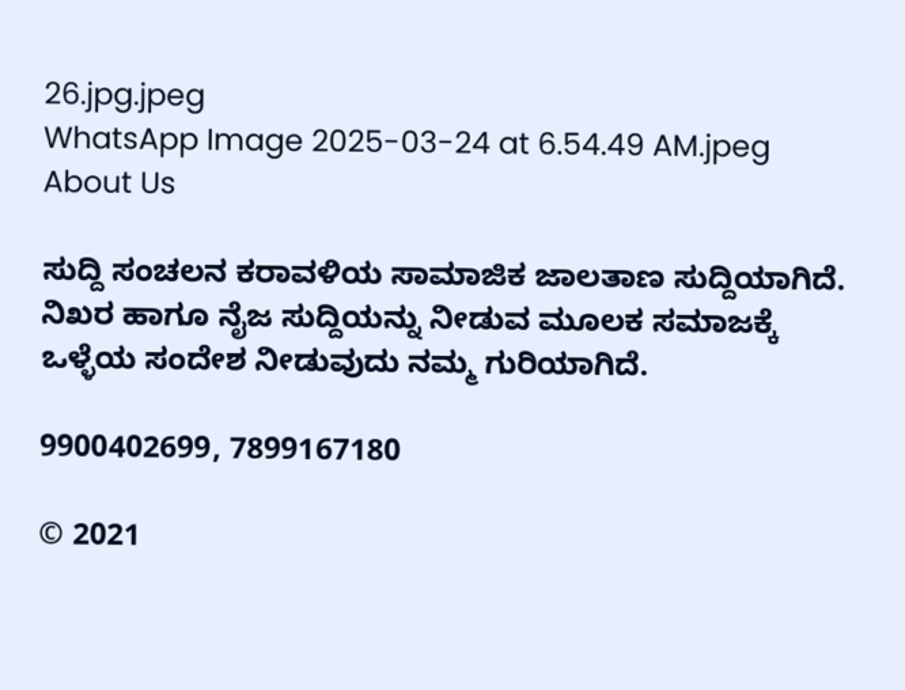26.jpg.jpeg
WhatsApp Image 2025-03-24 at 6.54.49 AM.jpeg
About Us

ಸುದ್ದಿ ಸಂಚಲನ ಕರಾವಳಿಯ ಸಾಮಾಜಿಕ ಜಾಲತಾಣ ಸುದ್ದಿಯಾಗಿದೆ. ನಿಖರ ಹಾಗೂ ನೈಜ ಸುದ್ದಿಯನ್ನು ನೀಡುವ ಮೂಲಕ ಸಮಾಜಕ್ಕೆ ಒಳ್ಳೆಯ ಸಂದೇಶ ನೀಡುವುದು ನಮ್ಮ ಗುರಿಯಾಗಿದೆ.

9900402699, 7899167180

© 2021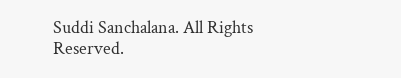Suddi Sanchalana. All Rights Reserved.